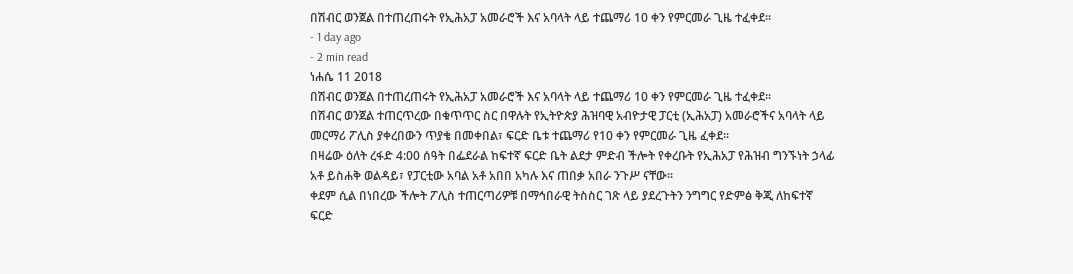በሽብር ወንጀል በተጠረጠሩት የኢሕአፓ አመራሮች እና አባላት ላይ ተጨማሪ 10 ቀን የምርመራ ጊዜ ተፈቀደ፡፡
- 1 day ago
- 2 min read
ነሐሴ 11 2018
በሽብር ወንጀል በተጠረጠሩት የኢሕአፓ አመራሮች እና አባላት ላይ ተጨማሪ 10 ቀን የምርመራ ጊዜ ተፈቀደ፡፡
በሽብር ወንጀል ተጠርጥረው በቁጥጥር ስር በዋሉት የኢትዮጵያ ሕዝባዊ አብዮታዊ ፓርቲ (ኢሕአፓ) አመራሮችና አባላት ላይ መርማሪ ፖሊስ ያቀረበውን ጥያቄ በመቀበል፣ ፍርድ ቤቱ ተጨማሪ የ10 ቀን የምርመራ ጊዜ ፈቀደ።
በዛሬው ዕለት ረፋድ 4:00 ሰዓት በፌደራል ከፍተኛ ፍርድ ቤት ልደታ ምድብ ችሎት የቀረቡት የኢሕአፓ የሕዝብ ግንኙነት ኃላፊ አቶ ይስሐቅ ወልዳይ፣ የፓርቲው አባል አቶ አበበ አካሉ እና ጠበቃ አበራ ንጉሥ ናቸው።
ቀደም ሲል በነበረው ችሎት ፖሊስ ተጠርጣሪዎቹ በማኅበራዊ ትስስር ገጽ ላይ ያደረጉትን ንግግር የድምፅ ቅጂ ለከፍተኛ ፍርድ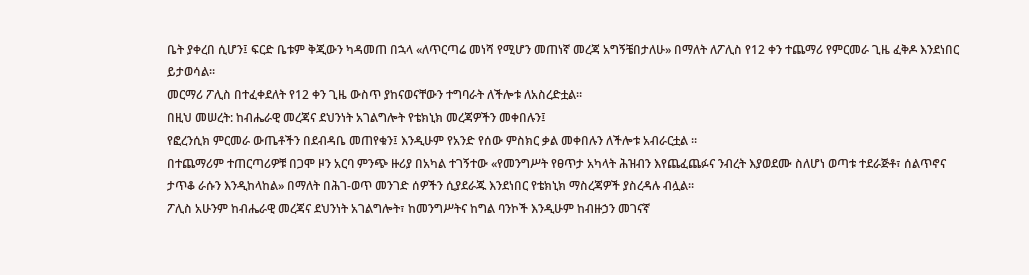ቤት ያቀረበ ሲሆን፤ ፍርድ ቤቱም ቅጂውን ካዳመጠ በኋላ «ለጥርጣሬ መነሻ የሚሆን መጠነኛ መረጃ አግኝቼበታለሁ» በማለት ለፖሊስ የ12 ቀን ተጨማሪ የምርመራ ጊዜ ፈቅዶ እንደነበር ይታወሳል።
መርማሪ ፖሊስ በተፈቀደለት የ12 ቀን ጊዜ ውስጥ ያከናወናቸውን ተግባራት ለችሎቱ ለአስረድቷል።
በዚህ መሠረት: ከብሔራዊ መረጃና ደህንነት አገልግሎት የቴክኒክ መረጃዎችን መቀበሉን፤
የፎረንሲክ ምርመራ ውጤቶችን በደብዳቤ መጠየቁን፤ እንዲሁም የአንድ የሰው ምስክር ቃል መቀበሉን ለችሎቱ አብራርቷል ።
በተጨማሪም ተጠርጣሪዎቹ በጋሞ ዞን አርባ ምንጭ ዙሪያ በአካል ተገኝተው «የመንግሥት የፀጥታ አካላት ሕዝብን እየጨፈጨፉና ንብረት እያወደሙ ስለሆነ ወጣቱ ተደራጅቶ፣ ሰልጥኖና ታጥቆ ራሱን እንዲከላከል» በማለት በሕገ-ወጥ መንገድ ሰዎችን ሲያደራጁ እንደነበር የቴክኒክ ማስረጃዎች ያስረዳሉ ብሏል።
ፖሊስ አሁንም ከብሔራዊ መረጃና ደህንነት አገልግሎት፣ ከመንግሥትና ከግል ባንኮች እንዲሁም ከብዙኃን መገናኛ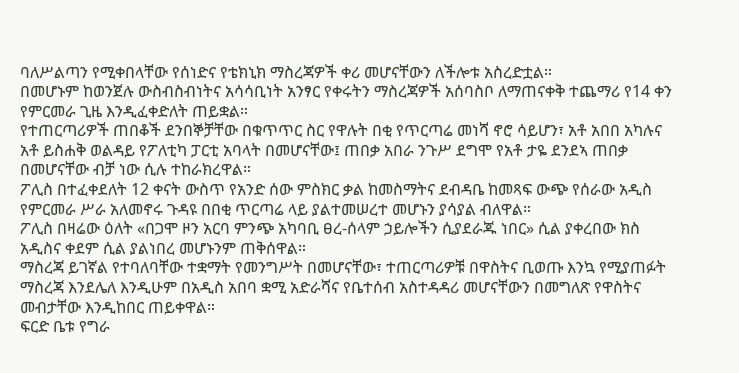ባለሥልጣን የሚቀበላቸው የሰነድና የቴክኒክ ማስረጃዎች ቀሪ መሆናቸውን ለችሎቱ አስረድቷል።
በመሆኑም ከወንጀሉ ውስብስብነትና አሳሳቢነት አንፃር የቀሩትን ማስረጃዎች አሰባስቦ ለማጠናቀቅ ተጨማሪ የ14 ቀን የምርመራ ጊዜ እንዲፈቀድለት ጠይቋል።
የተጠርጣሪዎች ጠበቆች ደንበኞቻቸው በቁጥጥር ስር የዋሉት በቂ የጥርጣሬ መነሻ ኖሮ ሳይሆን፣ አቶ አበበ አካሉና አቶ ይስሐቅ ወልዳይ የፖለቲካ ፓርቲ አባላት በመሆናቸው፤ ጠበቃ አበራ ንጉሥ ደግሞ የአቶ ታዬ ደንደኣ ጠበቃ በመሆናቸው ብቻ ነው ሲሉ ተከራክረዋል።
ፖሊስ በተፈቀደለት 12 ቀናት ውስጥ የአንድ ሰው ምስክር ቃል ከመስማትና ደብዳቤ ከመጻፍ ውጭ የሰራው አዲስ የምርመራ ሥራ አለመኖሩ ጉዳዩ በበቂ ጥርጣሬ ላይ ያልተመሠረተ መሆኑን ያሳያል ብለዋል።
ፖሊስ በዛሬው ዕለት «በጋሞ ዞን አርባ ምንጭ አካባቢ ፀረ-ሰላም ኃይሎችን ሲያደራጁ ነበር» ሲል ያቀረበው ክስ አዲስና ቀደም ሲል ያልነበረ መሆኑንም ጠቅሰዋል።
ማስረጃ ይገኛል የተባለባቸው ተቋማት የመንግሥት በመሆናቸው፣ ተጠርጣሪዎቹ በዋስትና ቢወጡ እንኳ የሚያጠፉት ማስረጃ እንደሌለ እንዲሁም በአዲስ አበባ ቋሚ አድራሻና የቤተሰብ አስተዳዳሪ መሆናቸውን በመግለጽ የዋስትና መብታቸው እንዲከበር ጠይቀዋል።
ፍርድ ቤቱ የግራ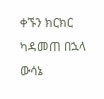ቀኙን ክርክር ካዳመጠ በኋላ ውሳኔ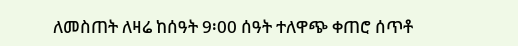ለመስጠት ለዛሬ ከሰዓት 9፡00 ሰዓት ተለዋጭ ቀጠሮ ሰጥቶ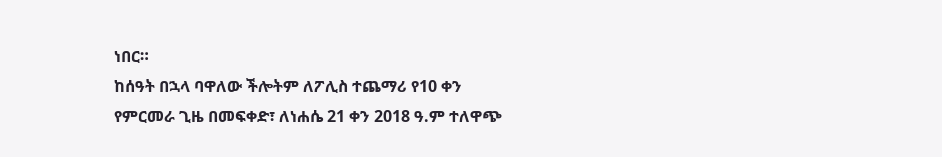ነበር።
ከሰዓት በኋላ ባዋለው ችሎትም ለፖሊስ ተጨማሪ የ10 ቀን የምርመራ ጊዜ በመፍቀድ፣ ለነሐሴ 21 ቀን 2018 ዓ.ም ተለዋጭ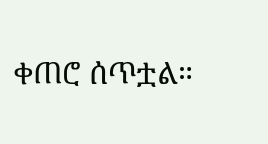ቀጠሮ ሰጥቷል።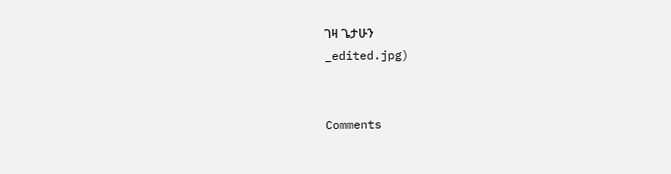ገዛ ጌታሁን
_edited.jpg)


Comments